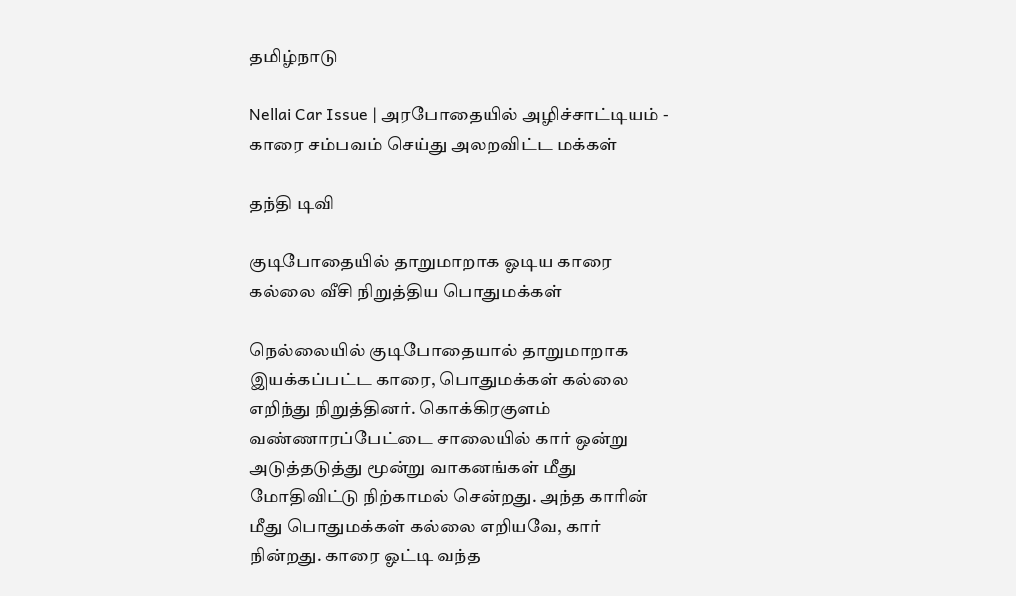தமிழ்நாடு

Nellai Car Issue | அரபோதையில் அழிச்சாட்டியம் - காரை சம்பவம் செய்து அலறவிட்ட மக்கள்

தந்தி டிவி

குடிபோதையில் தாறுமாறாக ஓடிய காரை கல்லை வீசி நிறுத்திய பொதுமக்கள்

நெல்லையில் குடிபோதையால் தாறுமாறாக இயக்கப்பட்ட காரை, பொதுமக்கள் கல்லை எறிந்து நிறுத்தினர். கொக்கிரகுளம் வண்ணாரப்பேட்டை சாலையில் கார் ஒன்று அடுத்தடுத்து மூன்று வாகனங்கள் மீது மோதிவிட்டு நிற்காமல் சென்றது. அந்த காரின் மீது பொதுமக்கள் கல்லை எறியவே, கார் நின்றது. காரை ஓட்டி வந்த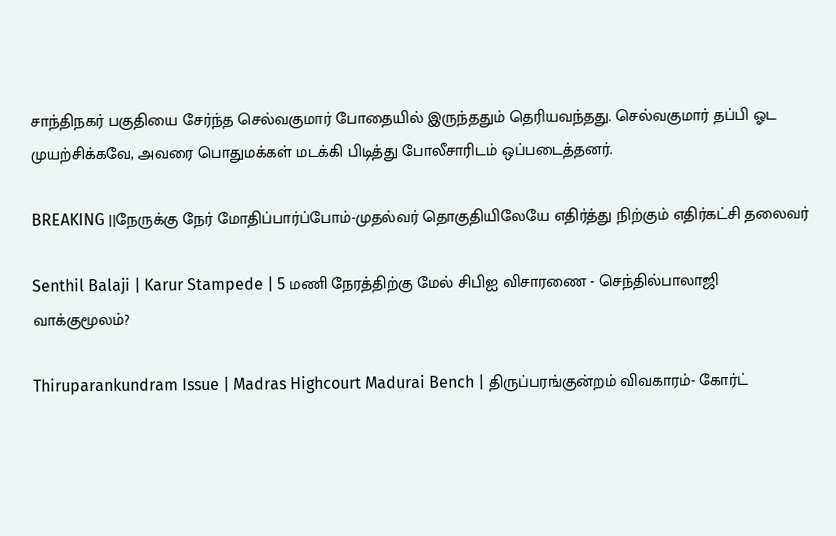சாந்திநகர் பகுதியை சேர்ந்த செல்வகுமார் போதையில் இருந்ததும் தெரியவந்தது. செல்வகுமார் தப்பி ஓட முயற்சிக்கவே, அவரை பொதுமக்கள் மடக்கி பிடித்து போலீசாரிடம் ஒப்படைத்தனர்.

BREAKING ||நேருக்கு நேர் மோதிப்பார்ப்போம்-முதல்வர் தொகுதியிலேயே எதிர்த்து நிற்கும் எதிர்கட்சி தலைவர்

Senthil Balaji | Karur Stampede | 5 மணி நேரத்திற்கு மேல் சிபிஐ விசாரணை - செந்தில்பாலாஜி வாக்குமூலம்?

Thiruparankundram Issue | Madras Highcourt Madurai Bench | திருப்பரங்குன்றம் விவகாரம்- கோர்ட்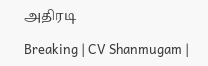அதிரடி

Breaking | CV Shanmugam |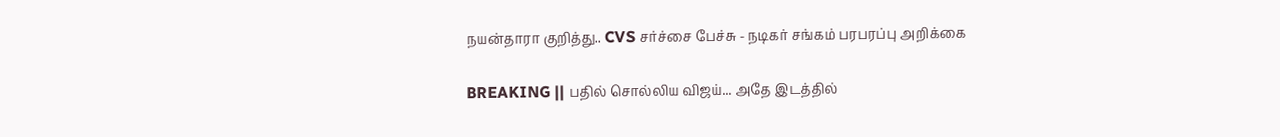நயன்தாரா குறித்து.. CVS சர்ச்சை பேச்சு - நடிகர் சங்கம் பரபரப்பு அறிக்கை

BREAKING || பதில் சொல்லிய விஜய்... அதே இடத்தில்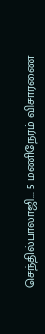செந்தில்பாலாஜி... 5 மணிநேரம் விசாரணை